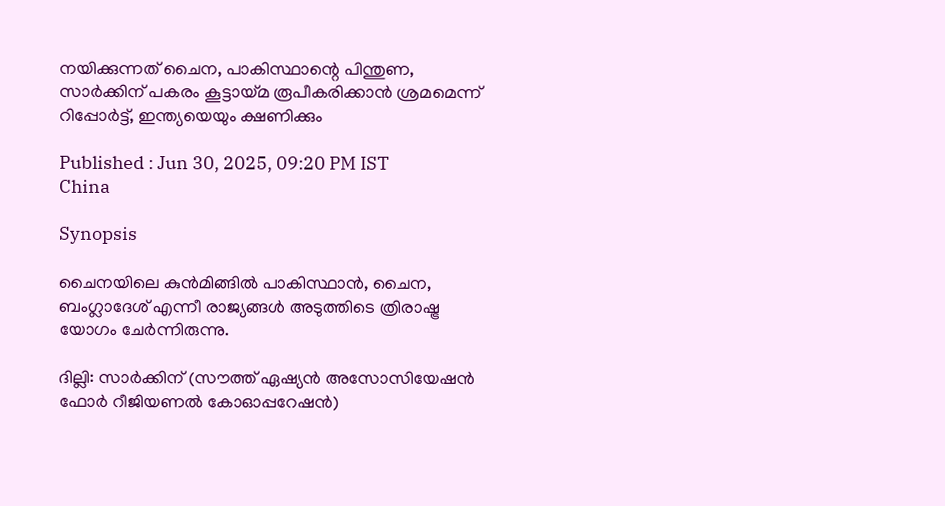നയിക്കുന്നത് ചൈന, പാകിസ്ഥാന്റെ പിന്തുണ, സാർക്കിന് പകരം കൂട്ടായ്മ രൂപീകരിക്കാൻ ശ്രമമെന്ന് റിപ്പോർട്ട്, ഇന്ത്യയെയും ക്ഷണിക്കും

Published : Jun 30, 2025, 09:20 PM IST
China

Synopsis

ചൈനയിലെ കുൻമിങ്ങിൽ പാകിസ്ഥാൻ, ചൈന, ബംഗ്ലാദേശ് എന്നീ രാജ്യങ്ങൾ അടുത്തിടെ ത്രിരാഷ്ട്ര യോഗം ചേർന്നിരുന്നു.

ദില്ലി: സാർക്കിന് (സൗത്ത് ഏഷ്യൻ അസോസിയേഷൻ ഫോർ റീജിയണൽ കോഓപ്പറേഷൻ)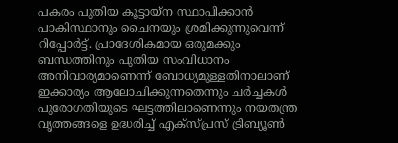പകരം പുതിയ കൂട്ടായ്ന സ്ഥാപിക്കാൻ പാകിസ്ഥാനും ചൈനയും ശ്രമിക്കുന്നുവെന്ന് റിപ്പോർട്ട്. പ്രാദേശികമായ ഒരുമക്കും ബന്ധത്തിനും പുതിയ സംവിധാനം അനിവാര്യമാണെന്ന് ബോധ്യമുള്ളതിനാലാണ് ഇക്കാര്യം ആലോചിക്കുന്നതെന്നും ചർച്ചകൾ പുരോഗതിയുടെ ഘട്ടത്തിലാണെന്നും നയതന്ത്ര വൃത്തങ്ങളെ ഉദ്ധരിച്ച് എക്സ്പ്രസ് ട്രിബ്യൂൺ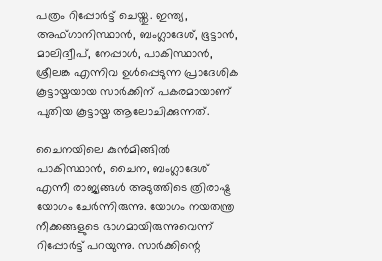പത്രം റിപ്പോർട്ട് ചെയ്തു. ഇന്ത്യ, അഫ്ഗാനിസ്ഥാൻ, ബംഗ്ലാദേശ്, ഭൂട്ടാൻ, മാലിദ്വീപ്, നേപ്പാൾ, പാകിസ്ഥാൻ, ശ്രീലങ്ക എന്നിവ ഉൾപ്പെടുന്ന പ്രാദേശിക കൂട്ടായ്മയായ സാർക്കിന് പകരമായാണ് പുതിയ കൂട്ടായ്മ ആലോചിക്കുന്നത്.

ചൈനയിലെ കുൻമിങ്ങിൽ പാകിസ്ഥാൻ, ചൈന, ബംഗ്ലാദേശ് എന്നീ രാജ്യങ്ങൾ അടുത്തിടെ ത്രിരാഷ്ട്ര യോഗം ചേർന്നിരുന്നു. യോഗം നയതന്ത്ര നീക്കങ്ങളുടെ ഭാഗമായിരുന്നുവെന്ന് റിപ്പോർട്ട് പറയുന്നു. സാർക്കിന്റെ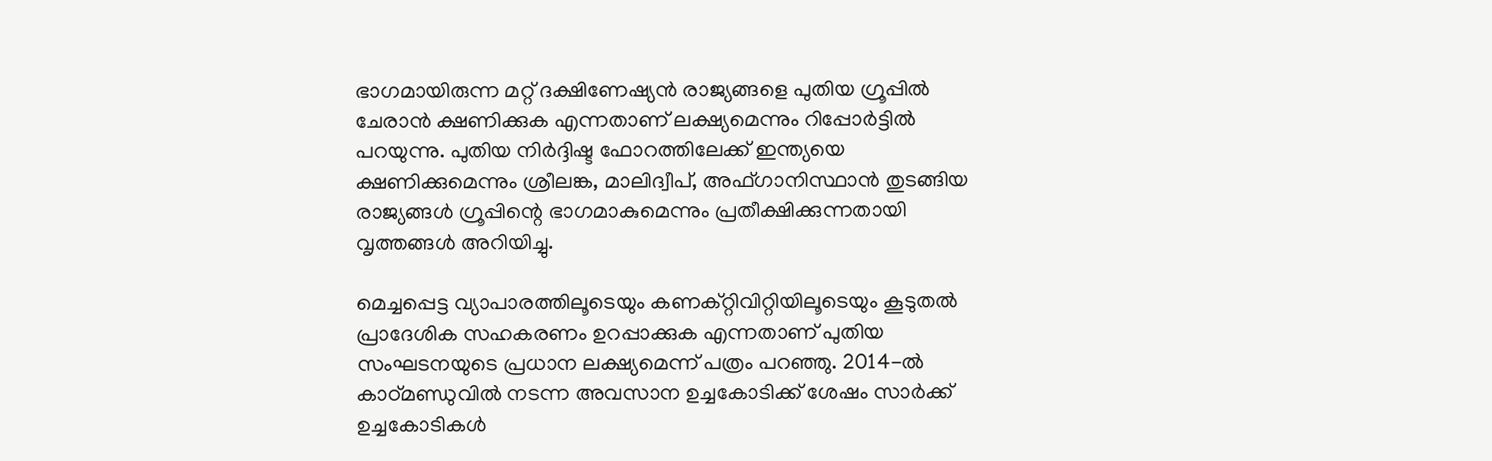ഭാഗമായിരുന്ന മറ്റ് ദക്ഷിണേഷ്യൻ രാജ്യങ്ങളെ പുതിയ ഗ്രൂപ്പിൽ ചേരാൻ ക്ഷണിക്കുക എന്നതാണ് ലക്ഷ്യമെന്നും റിപ്പോർട്ടിൽ പറയുന്നു. പുതിയ നിർദ്ദിഷ്ട ഫോറത്തിലേക്ക് ഇന്ത്യയെ ക്ഷണിക്കുമെന്നും ശ്രീലങ്ക, മാലിദ്വീപ്, അഫ്ഗാനിസ്ഥാൻ തുടങ്ങിയ രാജ്യങ്ങൾ ഗ്രൂപ്പിന്റെ ഭാഗമാകുമെന്നും പ്രതീക്ഷിക്കുന്നതായി വൃത്തങ്ങൾ അറിയിച്ചു.

മെച്ചപ്പെട്ട വ്യാപാരത്തിലൂടെയും കണക്റ്റിവിറ്റിയിലൂടെയും കൂടുതൽ പ്രാദേശിക സഹകരണം ഉറപ്പാക്കുക എന്നതാണ് പുതിയ സംഘടനയുടെ പ്രധാന ലക്ഷ്യമെന്ന് പത്രം പറഞ്ഞു. 2014-ൽ കാഠ്മണ്ഡുവിൽ നടന്ന അവസാന ഉച്ചകോടിക്ക് ശേഷം സാർക്ക് ഉച്ചകോടികൾ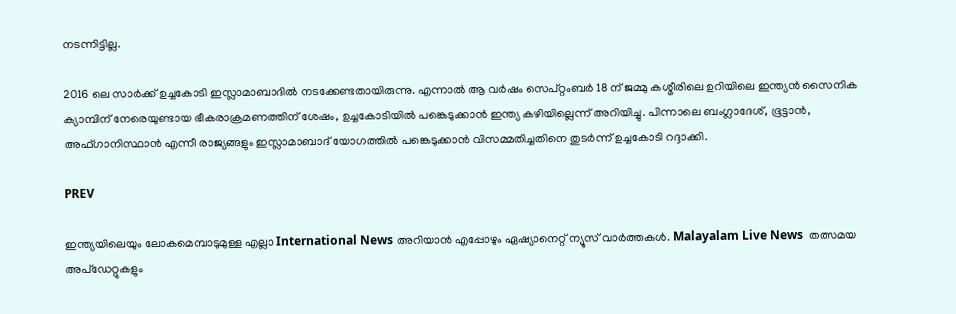നടന്നിട്ടില്ല.

2016 ലെ സാർക്ക് ഉച്ചകോടി ഇസ്ലാമാബാദിൽ നടക്കേണ്ടതായിരുന്നു. എന്നാൽ ആ വർഷം സെപ്റ്റംബർ 18 ന് ജമ്മു കശ്മീരിലെ ഉറിയിലെ ഇന്ത്യൻ സൈനിക ക്യാമ്പിന് നേരെയുണ്ടായ ഭീകരാക്രമണത്തിന് ശേഷം, ഉച്ചകോടിയിൽ പങ്കെടുക്കാൻ ഇന്ത്യ കഴിയില്ലെന്ന് അറിയിച്ചു. പിന്നാലെ ബംഗ്ലാദേശ്, ഭൂട്ടാൻ, അഫ്ഗാനിസ്ഥാൻ എന്നീ രാജ്യങ്ങളും ഇസ്ലാമാബാദ് യോഗത്തിൽ പങ്കെടുക്കാൻ വിസമ്മതിച്ചതിനെ തുടർന്ന് ഉച്ചകോടി റദ്ദാക്കി.

PREV

ഇന്ത്യയിലെയും ലോകമെമ്പാടുമുള്ള എല്ലാ International News അറിയാൻ എപ്പോഴും ഏഷ്യാനെറ്റ് ന്യൂസ് വാർത്തകൾ. Malayalam Live News  തത്സമയ അപ്‌ഡേറ്റുകളും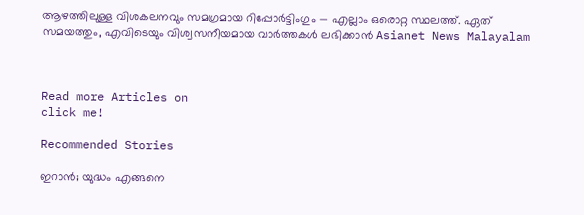ആഴത്തിലുള്ള വിശകലനവും സമഗ്രമായ റിപ്പോർട്ടിംഗും — എല്ലാം ഒരൊറ്റ സ്ഥലത്ത്. ഏത് സമയത്തും, എവിടെയും വിശ്വസനീയമായ വാർത്തകൾ ലഭിക്കാൻ Asianet News Malayalam



Read more Articles on
click me!

Recommended Stories

ഇറാൻ; യുദ്ധം എങ്ങനെ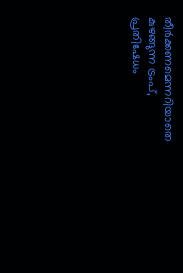തീർക്കണമെന്നറിയാതെ കുഴങ്ങുന്ന ട്രംപ്, പ്രതിഷേധം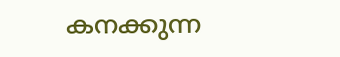കനക്കുന്ന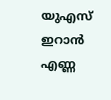യുഎസ്
ഇറാന്‍ എണ്ണ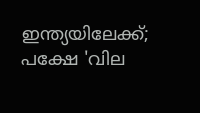ഇന്ത്യയിലേക്ക്; പക്ഷേ 'വില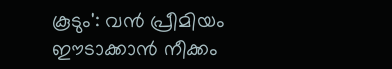കൂടും': വന്‍ പ്രീമിയം ഈടാക്കാന്‍ നീക്കം